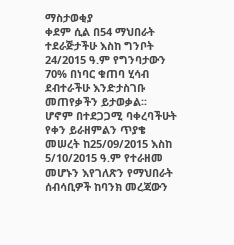ማስታወቂያ
ቀደም ሲል በ54 ማህበራት ተደራጅታችሁ እስከ ግንቦት 24/2015 ዓ.ም የግንባታውን 70% በነባር ቁጠባ ሂሳብ ደብተራችሁ እንድታስገቡ መጠየቃችን ይታወቃል፡፡
ሆኖም በተደጋጋሚ ባቀረባችሁት የቀን ይራዘምልን ጥያቄ መሠረት ከ25/09/2015 እስከ 5/10/2015 ዓ.ም የተራዘመ መሆኑን እየገለጽን የማህበራት ሰብሳቢዎች ከባንክ መረጃውን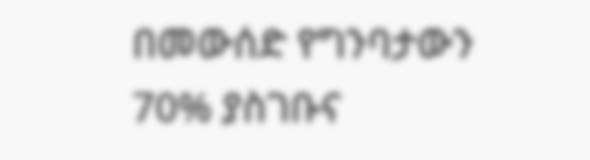በመውሰድ የግንባታውን 70% ያስገቡና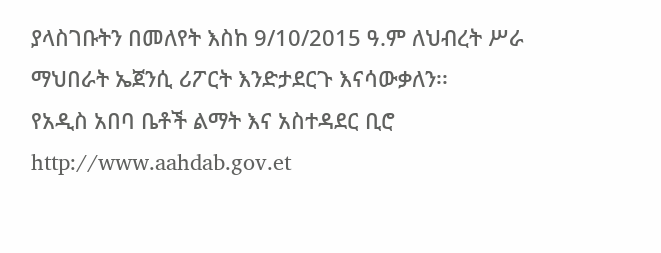ያላስገቡትን በመለየት እስከ 9/10/2015 ዓ.ም ለህብረት ሥራ ማህበራት ኤጀንሲ ሪፖርት እንድታደርጉ እናሳውቃለን፡፡
የአዲስ አበባ ቤቶች ልማት እና አስተዳደር ቢሮ
http://www.aahdab.gov.et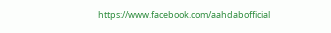https://www.facebook.com/aahdabofficial